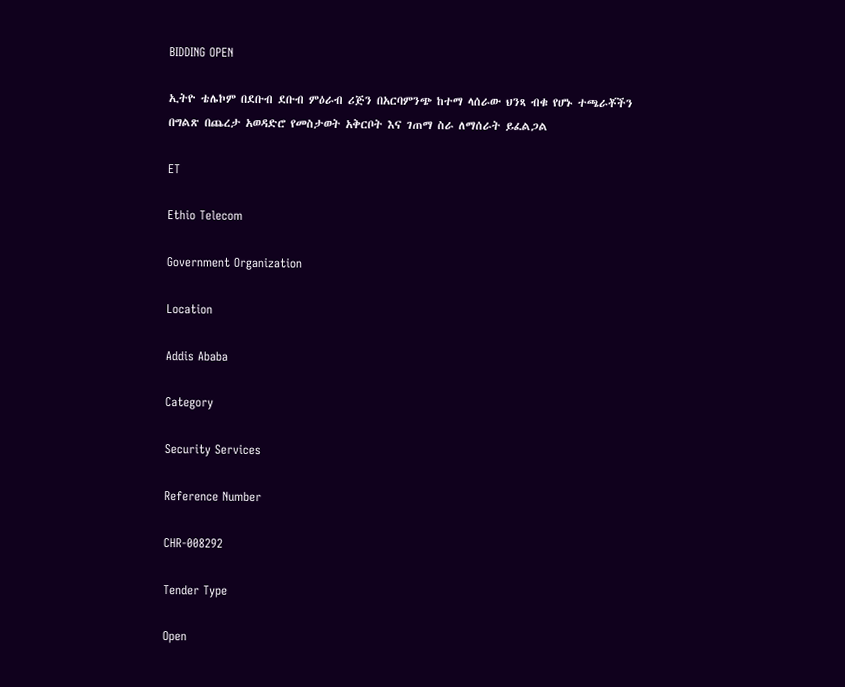BIDDING OPEN

ኢትዮ ቴሌኮም በደቡብ ደቡብ ምዕራብ ሪጅን በአርባምንጭ ከተማ ላሰራው ህንጻ ብቁ የሆኑ ተጫራቾችን በግልጽ በጨረታ አወዳድሮ የመስታወት አቅርቦት እና ገጠማ ስራ ለማሰራት ይፈልጋል

ET

Ethio Telecom

Government Organization

Location

Addis Ababa

Category

Security Services

Reference Number

CHR-008292

Tender Type

Open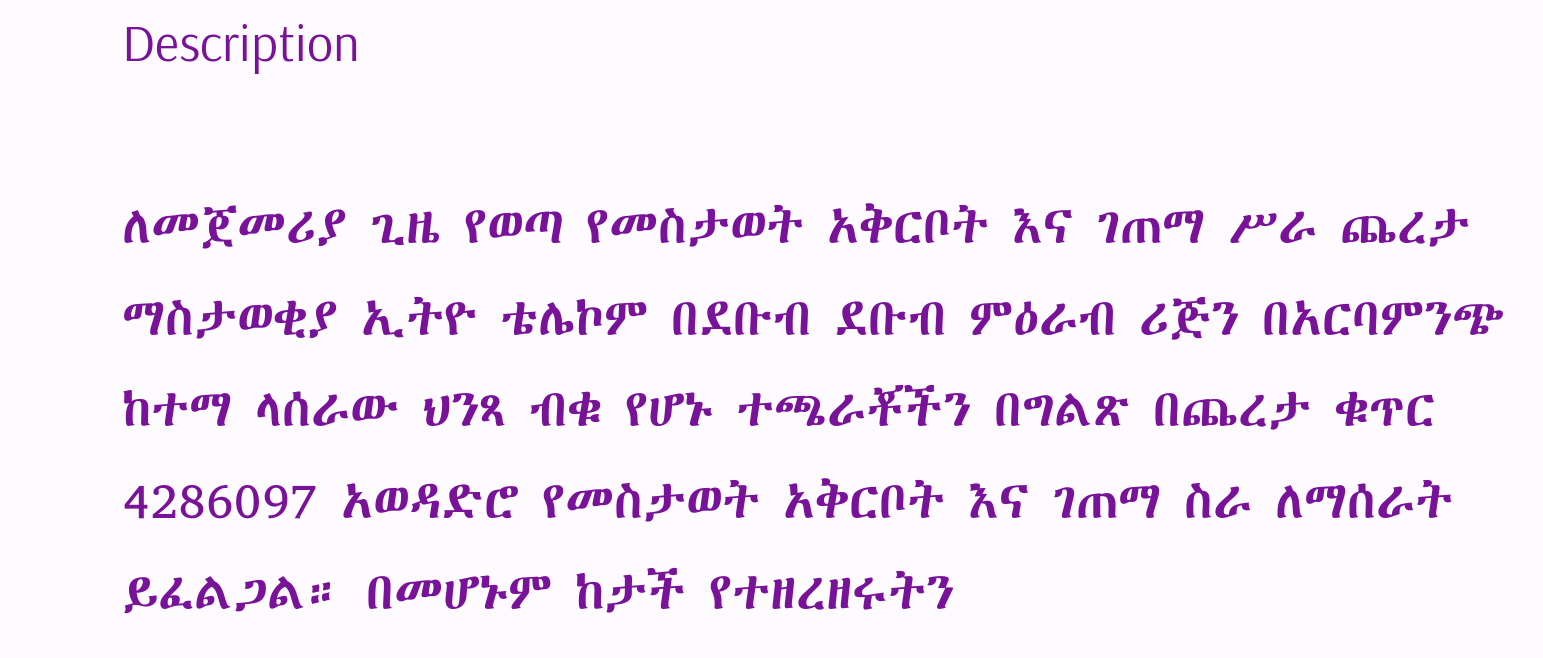Description

ለመጀመሪያ ጊዜ የወጣ የመስታወት አቅርቦት እና ገጠማ ሥራ ጨረታ ማስታወቂያ ኢትዮ ቴሌኮም በደቡብ ደቡብ ምዕራብ ሪጅን በአርባምንጭ ከተማ ላሰራው ህንጻ ብቁ የሆኑ ተጫራቾችን በግልጽ በጨረታ ቁጥር 4286097 አወዳድሮ የመስታወት አቅርቦት እና ገጠማ ስራ ለማሰራት ይፈልጋል። በመሆኑም ከታች የተዘረዘሩትን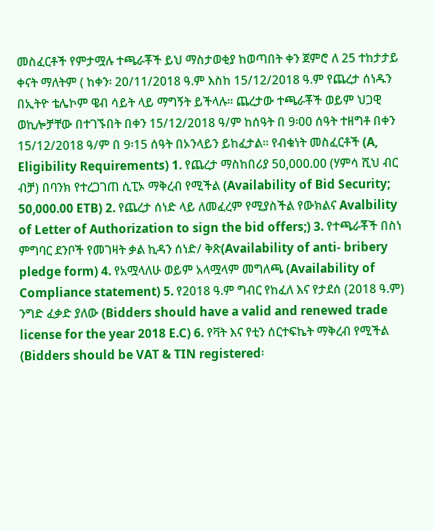መስፈርቶች የምታሟሉ ተጫራቾች ይህ ማስታወቂያ ከወጣበት ቀን ጀምሮ ለ 25 ተከታታይ ቀናት ማለትም ( ከቀን፡ 20/11/2018 ዓ.ም እስከ 15/12/2018 ዓ.ም የጨረታ ሰነዱን በኢትዮ ቴሌኮም ዌብ ሳይት ላይ ማግኝት ይችላሉ። ጨረታው ተጫራቾች ወይም ህጋዊ ወኪሎቻቸው በተገኙበት በቀን 15/12/2018 ዓ/ም ከሰዓት በ 9፡00 ሰዓት ተዘግቶ በቀን 15/12/2018 ዓ/ም በ 9፡15 ሰዓት በኦንላይን ይከፈታል። የብቁነት መስፈርቶች (A, Eligibility Requirements) 1. የጨረታ ማስከበሪያ 50,000.00 (ሃምሳ ሺህ ብር ብቻ) በባንክ የተረጋገጠ ሲፒኦ ማቅረብ የሚችል (Availability of Bid Security; 50,000.00 ETB) 2. የጨረታ ሰነድ ላይ ለመፈረም የሚያስችል የውክልና Avalbility of Letter of Authorization to sign the bid offers;) 3. የተጫራቾች በስነ ምግባር ደንቦች የመገዛት ቃል ኪዳን ሰነድ/ ቅጽ(Availability of anti- bribery pledge form) 4. የአሟላለሁ ወይም አላሟላም መግለጫ (Availability of Compliance statement) 5. የ2018 ዓ.ም ግብር የከፈለ እና የታደሰ (2018 ዓ.ም) ንግድ ፈቃድ ያለው (Bidders should have a valid and renewed trade license for the year 2018 E.C) 6. የቫት እና የቲን ሰርተፍኬት ማቅረብ የሚችል (Bidders should be VAT & TIN registered፡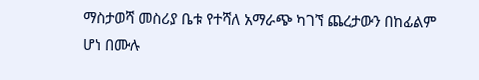ማስታወሻ መስሪያ ቤቱ የተሻለ አማራጭ ካገኘ ጨረታውን በከፊልም ሆነ በሙሉ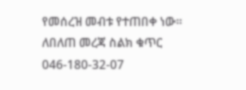የመሰረዝ መብቱ የተጠበቀ ነው። ለበለጠ መረጃ ስልክ ቁጥር 046-180-32-07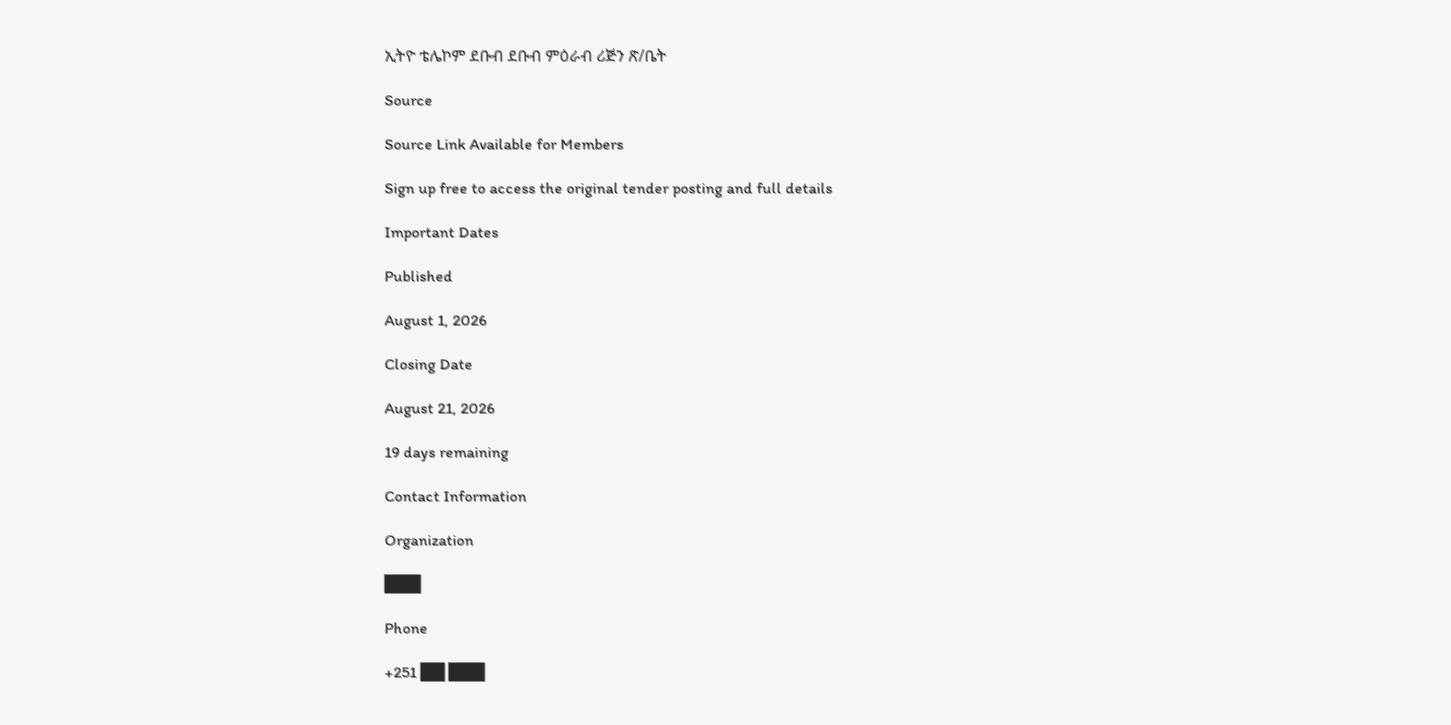ኢትዮ ቴሌኮም ደቡብ ደቡብ ምዕራብ ሪጅን ጽ/ቤት

Source

Source Link Available for Members

Sign up free to access the original tender posting and full details

Important Dates

Published

August 1, 2026

Closing Date

August 21, 2026

19 days remaining

Contact Information

Organization

███

Phone

+251 ██ ███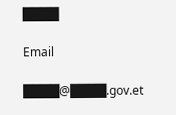████

Email

████@████.gov.et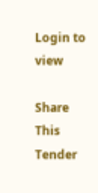Login to view

Share This Tender